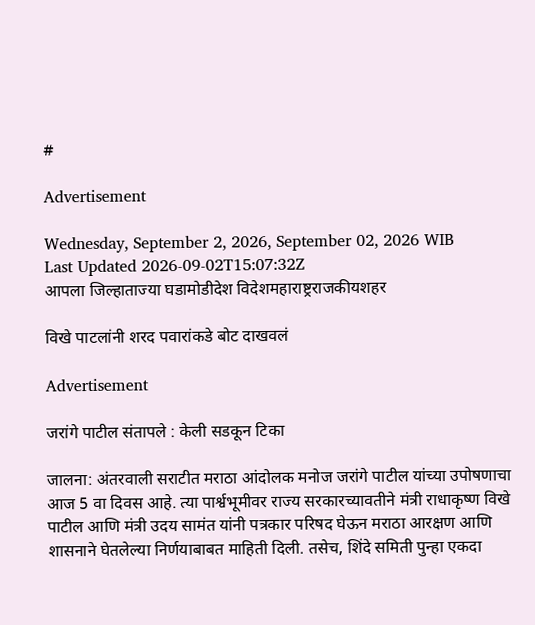#

Advertisement

Wednesday, September 2, 2026, September 02, 2026 WIB
Last Updated 2026-09-02T15:07:32Z
आपला जिल्हाताज्या घडामोडीदेश विदेशमहाराष्ट्रराजकीयशहर

विखे पाटलांनी शरद पवारांकडे बोट दाखवलं

Advertisement

जरांगे पाटील संतापले : केली सडकून टिका

जालना: अंतरवाली सराटीत मराठा आंदोलक मनोज जरांगे पाटील यांच्या उपोषणाचा आज 5 वा दिवस आहे. त्या पार्श्वभूमीवर राज्य सरकारच्यावतीने मंत्री राधाकृष्ण विखे पाटील आणि मंत्री उदय सामंत यांनी पत्रकार परिषद घेऊन मराठा आरक्षण आणि शासनाने घेतलेल्या निर्णयाबाबत माहिती दिली. तसेच, शिंदे समिती पुन्हा एकदा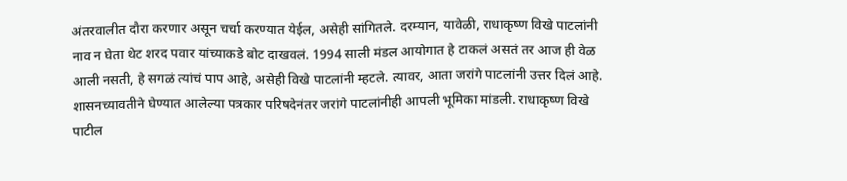अंतरवालीत दौरा करणार असून चर्चा करण्यात येईल, असेही सांगितले. दरम्यान, यावेळी, राधाकृष्ण विखे पाटलांनी नाव न घेता थेट शरद पवार यांच्याकडे बोट दाखवलं. 1994 साली मंडल आयोगात हे टाकलं असतं तर आज ही वेळ आली नसती, हे सगळं त्यांचं पाप आहे, असेही विखे पाटलांनी म्हटले. त्यावर, आता जरांगे पाटलांनी उत्तर दिलं आहे.
शासनच्यावतीने घेण्यात आलेल्या पत्रकार परिषदेनंतर जरांगे पाटलांनीही आपली भूमिका मांडली. राधाकृष्ण विखे पाटील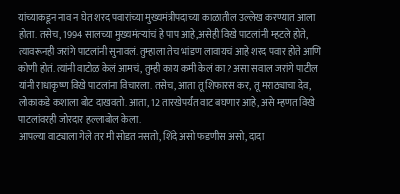यांच्याकडून नाव न घेत शरद पवारांच्या मुख्यमंत्रीपदाच्या काळातील उल्लेख करण्यात आला होता. तसेच, 1994 सालच्या मुख्यमंत्र्‍यांचं हे पाप आहे,असेही विखे पाटलांनी म्हटले होते, त्यावरूनही जरांगे पाटलांनी सुनावलं. तुम्हाला तेच भांडण लावायचं आहे शरद पवार होते आणि कोणी होतं. त्यांनी वाटोळ केलं आमचं, तुम्ही काय कमी केलं का? असा सवाल जरांगे पाटील यांनी राधाकृष्ण विखे पाटलांना विचारला. तसेच, आता तू शिफारस कर, तू मराठ्याचा देव, लोकाकडे कशाला बोट दाखवतो. आता, 12 तारखेपर्यंत वाट बघणार आहे, असे म्हणत विखे पाटलांवरही जोरदार हल्लाबोल केला.
आपल्या वाट्याला गेले तर मी सोडत नसतो, शिंदे असो फडणीस असो, दादा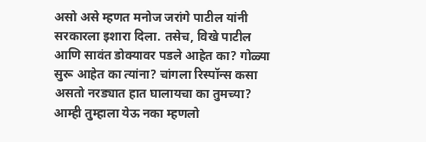असो असे म्हणत मनोज जरांगे पाटील यांनी सरकारला इशारा दिला. तसेच, विखे पाटील आणि सावंत डोक्यावर पडले आहेत का? गोळ्या सुरू आहेत का त्यांना? चांगला रिस्पॉन्स कसा असतो नरड्यात हात घालायचा का तुमच्या? आम्ही तुम्हाला येऊ नका म्हणलो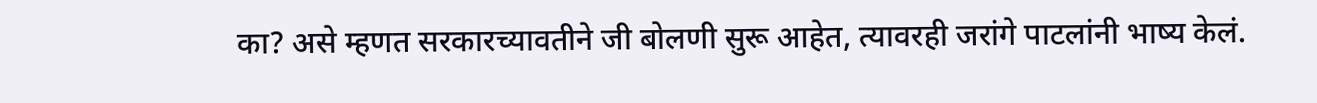का? असे म्हणत सरकारच्यावतीने जी बोलणी सुरू आहेत, त्यावरही जरांगे पाटलांनी भाष्य केलं.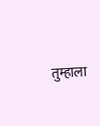तुम्हाला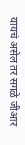यायचं असेल तर सगळे जीआर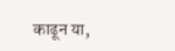काढून या,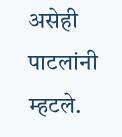असेही पाटलांनी म्हटले.